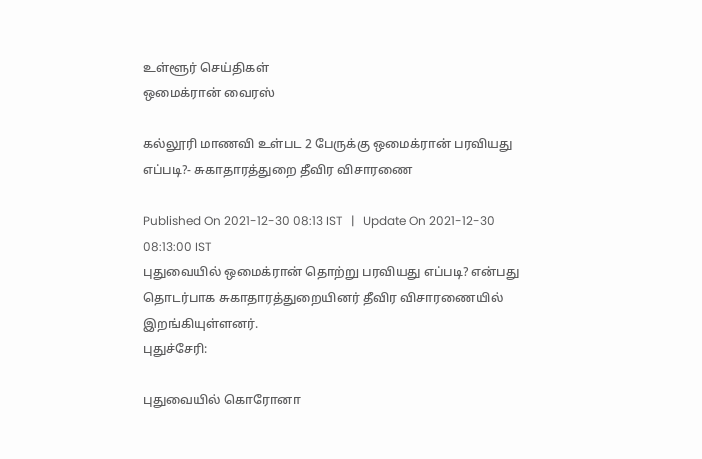உள்ளூர் செய்திகள்
ஒமைக்ரான் வைரஸ்

கல்லூரி மாணவி உள்பட 2 பேருக்கு ஒமைக்ரான் பரவியது எப்படி?- சுகாதாரத்துறை தீவிர விசாரணை

Published On 2021-12-30 08:13 IST   |   Update On 2021-12-30 08:13:00 IST
புதுவையில் ஒமைக்ரான் தொற்று பரவியது எப்படி? என்பது தொடர்பாக சுகாதாரத்துறையினர் தீவிர விசாரணையில் இறங்கியுள்ளனர்.
புதுச்சேரி:

புதுவையில் கொரோனா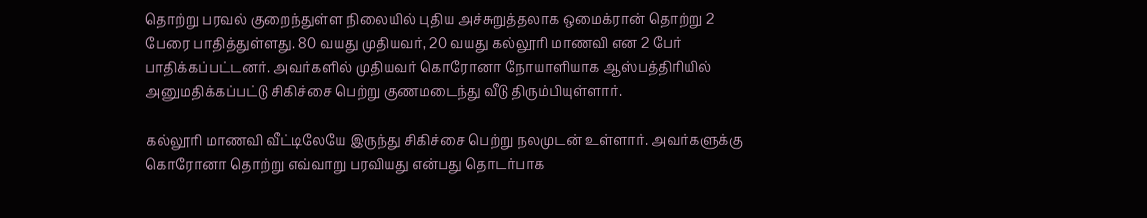தொற்று பரவல் குறைந்துள்ள நிலையில் புதிய அச்சுறுத்தலாக ஒமைக்ரான் தொற்று 2 பேரை பாதித்துள்ளது. 80 வயது முதியவர், 20 வயது கல்லூரி மாணவி என 2 பேர் பாதிக்கப்பட்டனர். அவர்களில் முதியவர் கொரோனா நோயாளியாக ஆஸ்பத்திரியில் அனுமதிக்கப்பட்டு சிகிச்சை பெற்று குணமடைந்து வீடு திரும்பியுள்ளார்.

கல்லூரி மாணவி வீட்டிலேயே இருந்து சிகிச்சை பெற்று நலமுடன் உள்ளார். அவர்களுக்கு கொரோனா தொற்று எவ்வாறு பரவியது என்பது தொடர்பாக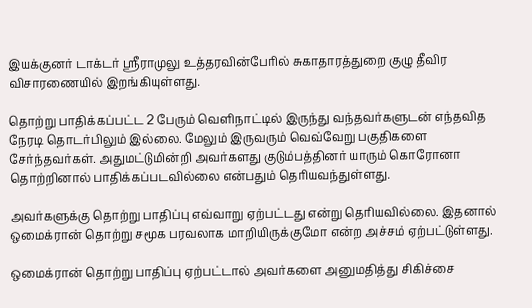இயக்குனர் டாக்டர் ஸ்ரீராமுலு உத்தரவின்பேரில் சுகாதாரத்துறை குழு தீவிர விசாரணையில் இறங்கியுள்ளது.

தொற்று பாதிக்கப்பட்ட 2 பேரும் வெளிநாட்டில் இருந்து வந்தவர்களுடன் எந்தவித நேரடி தொடர்பிலும் இல்லை. மேலும் இருவரும் வெவ்வேறு பகுதிகளை சேர்ந்தவர்கள். அதுமட்டுமின்றி அவர்களது குடும்பத்தினர் யாரும் கொரோனா தொற்றினால் பாதிக்கப்படவில்லை என்பதும் தெரியவந்துள்ளது.

அவர்களுக்கு தொற்று பாதிப்பு எவ்வாறு ஏற்பட்டது என்று தெரியவில்லை. இதனால் ஒமைக்ரான் தொற்று சமூக பரவலாக மாறியிருக்குமோ என்ற அச்சம் ஏற்பட்டுள்ளது.

ஒமைக்ரான் தொற்று பாதிப்பு ஏற்பட்டால் அவர்களை அனுமதித்து சிகிச்சை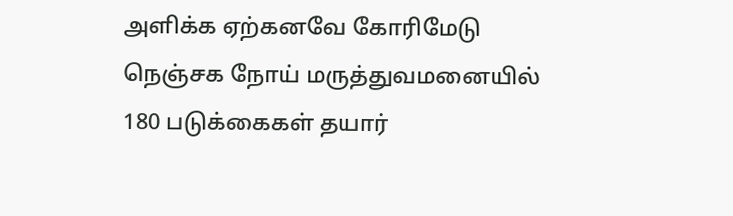அளிக்க ஏற்கனவே கோரிமேடு நெஞ்சக நோய் மருத்துவமனையில் 180 படுக்கைகள் தயார்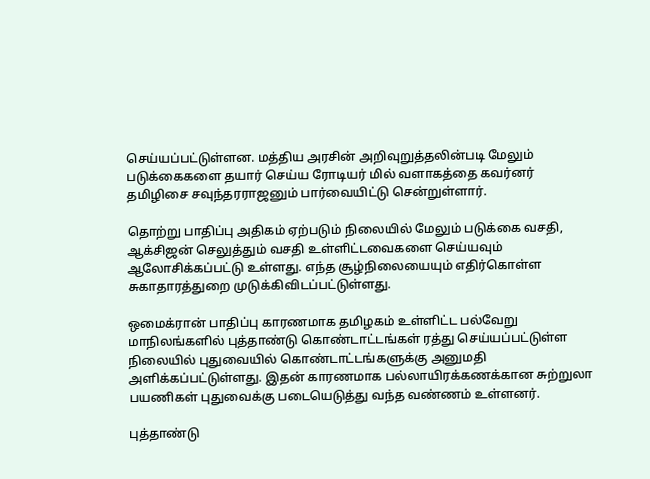செய்யப்பட்டுள்ளன. மத்திய அரசின் அறிவுறுத்தலின்படி மேலும் படுக்கைகளை தயார் செய்ய ரோடியர் மில் வளாகத்தை கவர்னர் தமிழிசை சவுந்தரராஜனும் பார்வையிட்டு சென்றுள்ளார்.

தொற்று பாதிப்பு அதிகம் ஏற்படும் நிலையில் மேலும் படுக்கை வசதி, ஆக்சிஜன் செலுத்தும் வசதி உள்ளிட்டவைகளை செய்யவும் ஆலோசிக்கப்பட்டு உள்ளது. எந்த சூழ்நிலையையும் எதிர்கொள்ள சுகாதாரத்துறை முடுக்கிவிடப்பட்டுள்ளது.

ஒமைக்ரான் பாதிப்பு காரணமாக தமிழகம் உள்ளிட்ட பல்வேறு மாநிலங்களில் புத்தாண்டு கொண்டாட்டங்கள் ரத்து செய்யப்பட்டுள்ள நிலையில் புதுவையில் கொண்டாட்டங்களுக்கு அனுமதி அளிக்கப்பட்டுள்ளது. இதன் காரணமாக பல்லாயிரக்கணக்கான சுற்றுலா பயணிகள் புதுவைக்கு படையெடுத்து வந்த வண்ணம் உள்ளனர்.

புத்தாண்டு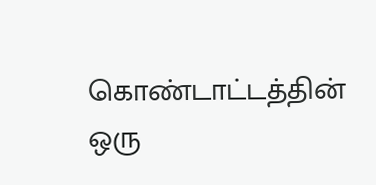கொண்டாட்டத்தின் ஒரு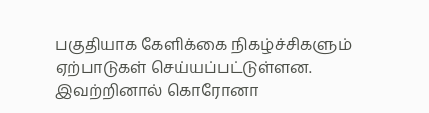பகுதியாக கேளிக்கை நிகழ்ச்சிகளும் ஏற்பாடுகள் செய்யப்பட்டுள்ளன. இவற்றினால் கொரோனா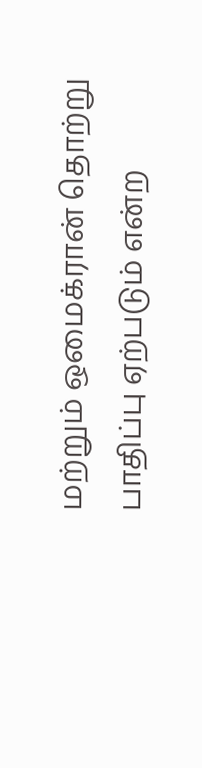மற்றும் ஒமைக்ரான் தொற்று பாதிப்பு ஏற்படும் என்ற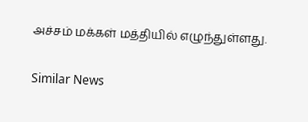அச்சம் மக்கள் மத்தியில் எழுந்துள்ளது.

Similar News